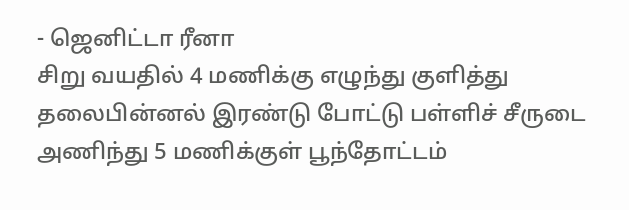- ஜெனிட்டா ரீனா
சிறு வயதில் 4 மணிக்கு எழுந்து குளித்து தலைபின்னல் இரண்டு போட்டு பள்ளிச் சீருடை அணிந்து 5 மணிக்குள் பூந்தோட்டம்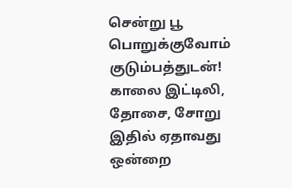சென்று பூ பொறுக்குவோம் குடும்பத்துடன்!
காலை இட்டிலி, தோசை, சோறு இதில் ஏதாவது ஒன்றை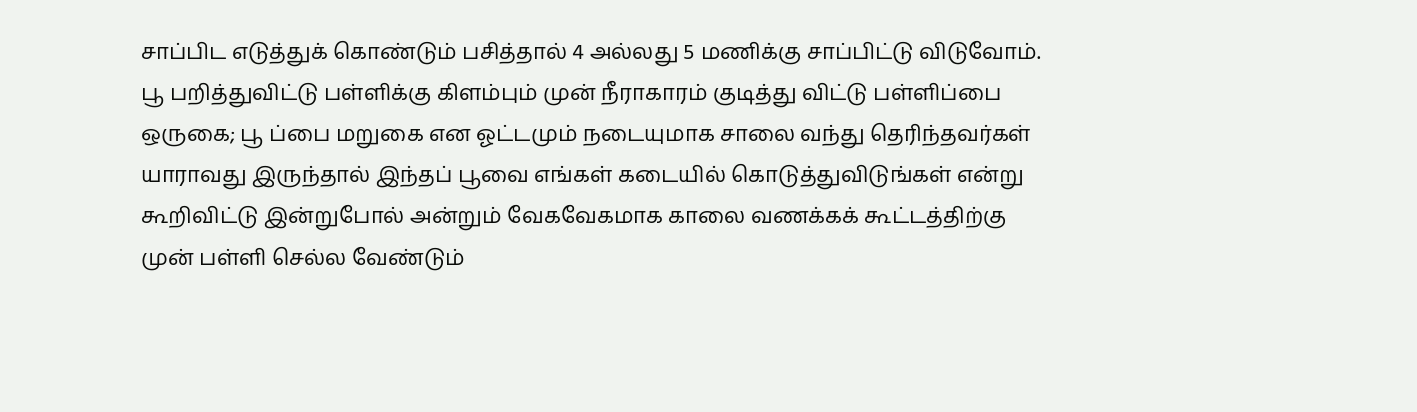சாப்பிட எடுத்துக் கொண்டும் பசித்தால் 4 அல்லது 5 மணிக்கு சாப்பிட்டு விடுவோம். பூ பறித்துவிட்டு பள்ளிக்கு கிளம்பும் முன் நீராகாரம் குடித்து விட்டு பள்ளிப்பை ஒருகை; பூ ப்பை மறுகை என ஓட்டமும் நடையுமாக சாலை வந்து தெரிந்தவர்கள் யாராவது இருந்தால் இந்தப் பூவை எங்கள் கடையில் கொடுத்துவிடுங்கள் என்று கூறிவிட்டு இன்றுபோல் அன்றும் வேகவேகமாக காலை வணக்கக் கூட்டத்திற்கு முன் பள்ளி செல்ல வேண்டும்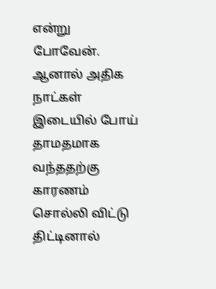என்று போவேன்.
ஆனால் அதிக நாட்கள் இடையில் போய் தாமதமாக வந்ததற்கு காரணம் சொல்லி விட்டு திட்டினால்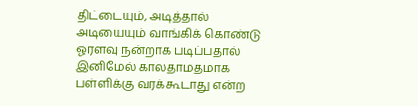திட்டையும், அடித்தால் அடியையும் வாங்கிக் கொண்டு ஓரளவு நன்றாக படிப்பதால் இனிமேல் காலதாமதமாக பள்ளிக்கு வரக்கூடாது என்ற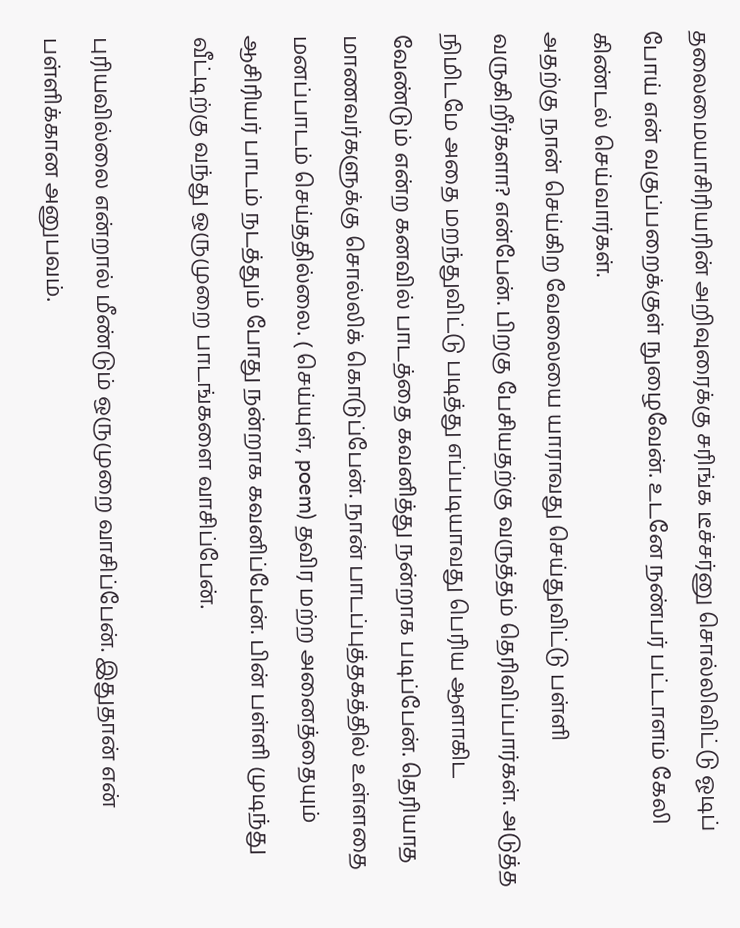தலைமையாசிரியரின் அறிவுரைக்கு சரிங்க டீச்சர்னு சொல்லிவிட்டு ஓடிப் போய் என் வகுப்பறைக்குள் நுழைவேன். உடனே நண்பர் பட்டாளம் கேலி கிண்டல் செய்வார்கள்.
அதற்கு நான் செய்கிற வேலையை யாராவது செய்துவிட்டு பள்ளி வருகிறீர்களா? என்பேன். பிறகு பேசியதற்கு வருத்தம் தெரிவிப்பார்கள். அடுத்த நிமிடமே அதை மறந்துவிட்டு படித்து எப்படியாவது பெரிய ஆளாகிட வேண்டும் என்ற கனவில் பாடத்தை கவனித்து நன்றாக படிப்பேன். தெரியாத மாணவர்களுக்கு சொல்லிக் கொடுப்பேன். நான் பாடப்புத்தகத்தில் உள்ளதை மனப்பாடம் செய்ததில்லை. ( செய்யுள், poem) தவிர மற்ற அனைத்தையும் ஆசிரியர் பாடம் நடத்தும் போது நன்றாக கவனிப்பேன். பின் பள்ளி முடிந்து வீட்டிற்கு வந்து ஒருமுறை பாடங்களை வாசிப்பேன்.

புரியவில்லை என்றால் மீண்டும் ஒருமுறை வாசிப்பேன். இதுதான் என் பள்ளிக்கான அனுபவம்.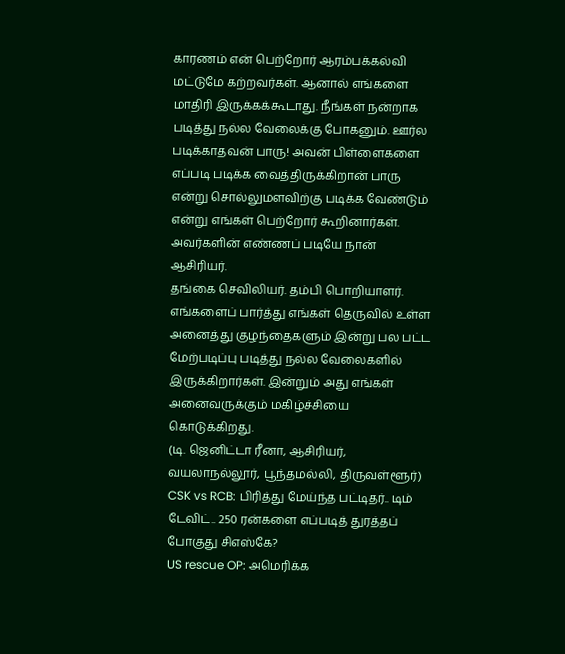காரணம் என் பெற்றோர் ஆரம்பக்கல்வி மட்டுமே கற்றவர்கள். ஆனால் எங்களை மாதிரி இருக்கக்கூடாது. நீங்கள் நன்றாக படித்து நல்ல வேலைக்கு போகனும். ஊர்ல படிக்காதவன் பாரு! அவன் பிள்ளைகளை எப்படி படிக்க வைத்திருக்கிறான் பாரு என்று சொல்லுமளவிற்கு படிக்க வேண்டும் என்று எங்கள் பெற்றோர் கூறினார்கள். அவர்களின் எண்ணப் படியே நான் ஆசிரியர்.
தங்கை செவிலியர். தம்பி பொறியாளர். எங்களைப் பார்த்து எங்கள் தெருவில் உள்ள அனைத்து குழந்தைகளும் இன்று பல பட்ட மேற்படிப்பு படித்து நல்ல வேலைகளில் இருக்கிறார்கள். இன்றும் அது எங்கள் அனைவருக்கும் மகிழ்ச்சியை கொடுக்கிறது.
(டி. ஜெனிட்டா ரீனா, ஆசிரியர், வயலாநல்லூர், பூந்தமல்லி, திருவள்ளூர்)
CSK vs RCB: பிரித்து மேய்ந்த பட்டிதர்.. டிம் டேவிட்.. 250 ரன்களை எப்படித் துரத்தப் போகுது சிஎஸ்கே?
US rescue OP: அமெரிக்க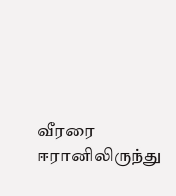வீரரை ஈரானிலிருந்து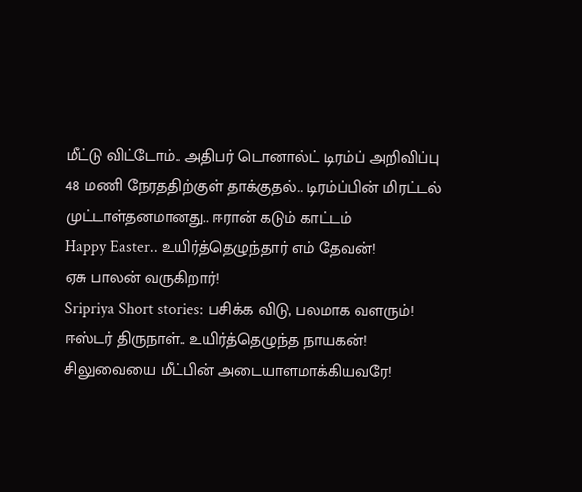மீட்டு விட்டோம்.. அதிபர் டொனால்ட் டிரம்ப் அறிவிப்பு
48 மணி நேரததிற்குள் தாக்குதல்.. டிரம்ப்பின் மிரட்டல் முட்டாள்தனமானது.. ஈரான் கடும் காட்டம்
Happy Easter.. உயிர்த்தெழுந்தார் எம் தேவன்!
ஏசு பாலன் வருகிறார்!
Sripriya Short stories: பசிக்க விடு, பலமாக வளரும்!
ஈஸ்டர் திருநாள்.. உயிர்த்தெழுந்த நாயகன்!
சிலுவையை மீட்பின் அடையாளமாக்கியவரே!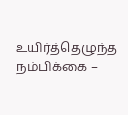உயிர்த்தெழுந்த நம்பிக்கை –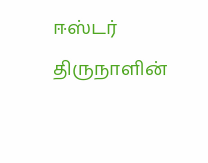ஈஸ்டர் திருநாளின்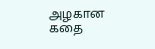அழகான கதை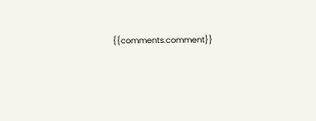{{comments.comment}}